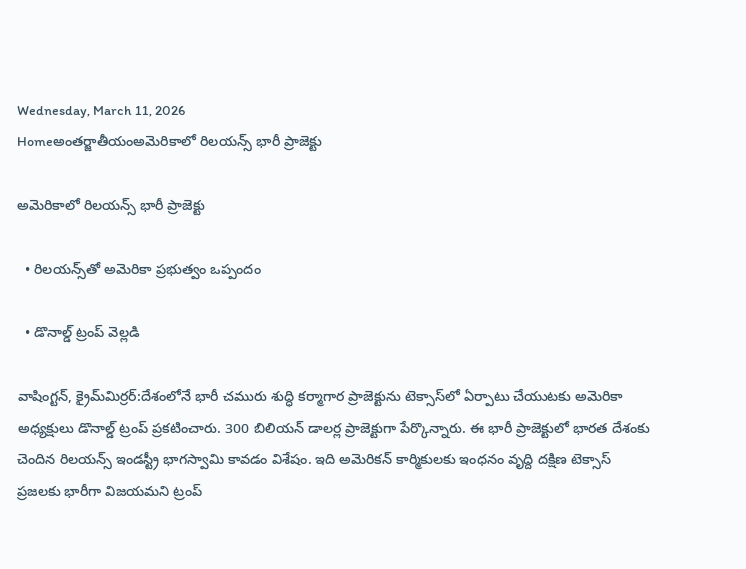Wednesday, March 11, 2026
Homeఅంతర్జాతీయంఅమెరికాలో రిలయన్స్ భారీ ప్రాజెక్టు

అమెరికాలో రిలయన్స్ భారీ ప్రాజెక్టు

  • రిలయన్స్‌తో అమెరికా ప్రభుత్వం ఒప్పందం

  • డొనాల్డ్ ట్రంప్ వెల్ల‌డి

వాషింగ్టన్, క్రైమ్‌మిర్ర‌ర్‌:దేశంలోనే భారీ చమురు శుద్ధి కర్మాగార ప్రాజెక్టును టెక్సాస్‌లో ఏర్పాటు చేయుట‌కు అమెరికా అధ్య‌క్షులు డొనాల్డ్ ట్రంప్ ప్ర‌క‌టించారు. 300 బిలియ‌న్ డాల‌ర్ల ప్రాజెక్టుగా పేర్కొన్నారు. ఈ భారీ ప్రాజెక్టులో భార‌త దేశంకు చెందిన రిల‌యన్స్ ఇండ‌స్ట్రీ భాగ‌స్వామి కావ‌డం విశేషం. ఇది అమెరిక‌న్ కార్మికుల‌కు ఇంధ‌నం వృద్ది ద‌క్షిణ టెక్సాస్ ప్ర‌జ‌ల‌కు భారీగా విజ‌య‌మ‌ని ట్రంప్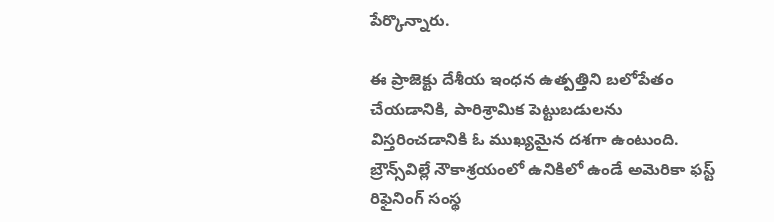పేర్కొన్నారు.

ఈ ప్రాజెక్టు దేశీయ ఇంధన ఉత్పత్తిని బలోపేతం చేయడానికి, పారిశ్రామిక పెట్టుబడులను విస్తరించడానికి ఓ ముఖ్యమైన దశగా ఉంటుంది. బ్రౌన్స్‌విల్లే నౌకాశ్రయంలో ఉనికిలో ఉండే అమెరికా ఫస్ట్ రిఫైనింగ్ సంస్థ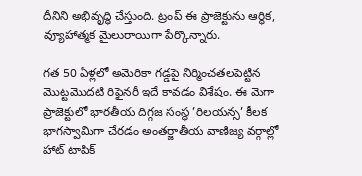దీనిని అభివృద్ధి చేస్తుంది. ట్రంప్ ఈ ప్రాజెక్టును ఆర్థిక, వ్యూహాత్మక మైలురాయిగా పేర్కొన్నారు.

గత 50 ఏళ్లలో అమెరికా గడ్డపై నిర్మించతలపెట్టిన మొట్టమొదటి రిఫైనరీ ఇదే కావడం విశేషం. ఈ మెగా ప్రాజెక్టులో భారతీయ దిగ్గజ సంస్థ ’రిలయన్స’ కీలక భాగస్వామిగా చేరడం అంతర్జాతీయ వాణిజ్య వర్గాల్లో హాట్ టాపిక్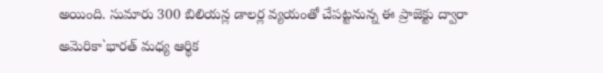అయింది. సుమారు 300 బిలియన్ల డాలర్ల వ్యయంతో చేపట్టనున్న ఈ ప్రాజెక్టు ద్వారా అమెరికా`భారత్ మధ్య ఆర్థిక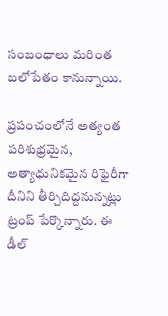సంబంధాలు మరింత బలోపేతం కానున్నాయి.

ప్రపంచంలోనే అత్యంత పరిశుభ్రమైన, అత్యాధునికమైన రిఫైరీగా దీనిని తీర్చిదిద్దనున్నట్లు ట్రంప్ పేర్కొన్నారు. ఈ డీల్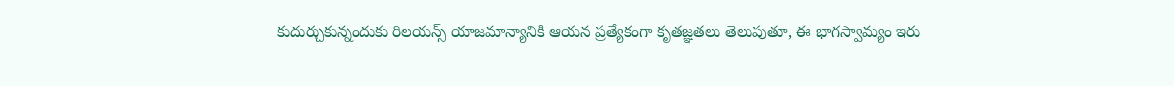కుదుర్చుకున్నందుకు రిలయన్స్ యాజమాన్యానికి ఆయన ప్రత్యేకంగా కృతజ్ఞతలు తెలుపుతూ, ఈ భాగస్వామ్యం ఇరు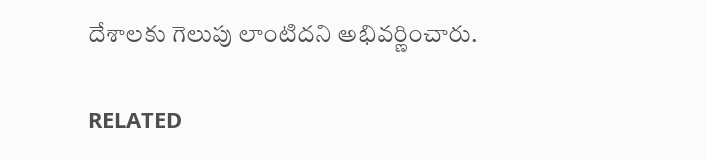దేశాలకు గెలుపు లాంటిదని అభివర్ణించారు.

RELATED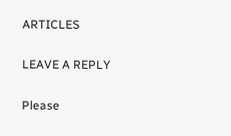ARTICLES

LEAVE A REPLY

Please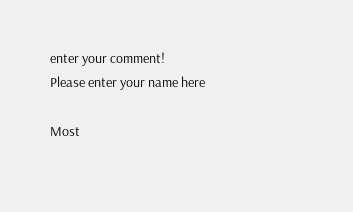enter your comment!
Please enter your name here

Most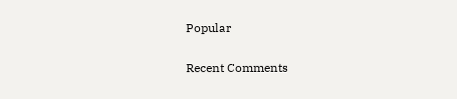Popular

Recent Comments